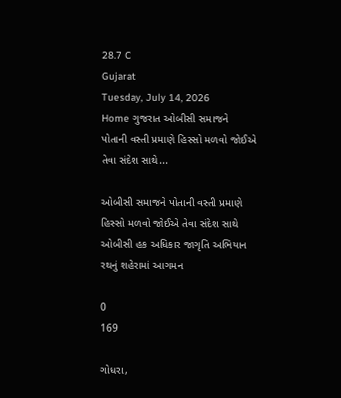28.7 C
Gujarat
Tuesday, July 14, 2026
Home ગુજરાત ઓબીસી સમાજને પોતાની વસ્તી પ્રમાણે હિસ્સો મળવો જોઈએ તેવા સંદેશ સાથે...

ઓબીસી સમાજને પોતાની વસ્તી પ્રમાણે હિસ્સો મળવો જોઈએ તેવા સંદેશ સાથે ઓબીસી હક અધિકાર જાગૃતિ અભિયાન રથનું શહેરામાં આગમન

0
169

ગોધરા,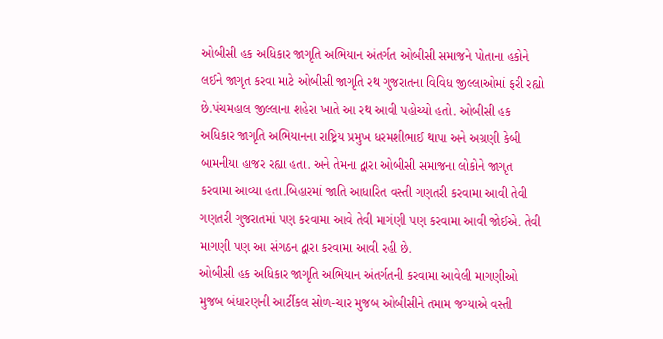ઓબીસી હક અધિકાર જાગૃતિ અભિયાન અંતર્ગત ઓબીસી સમાજને પોતાના હકોને લઈને જાગૃત કરવા માટે ઓબીસી જાગૃતિ રથ ગુજરાતના વિવિધ જીલ્લાઓમાં ફરી રહ્યો છે.પંચમહાલ જીલ્લાના શહેરા ખાતે આ રથ આવી પહોચ્યો હતો. ઓબીસી હક અધિકાર જાગૃતિ અભિયાનના રાષ્ટ્રિય પ્રમુખ ધરમશીભાઈ થાપા અને અગ્રણી કેબી બામનીયા હાજર રહ્યા હતા. અને તેમના દ્વારા ઓબીસી સમાજના લોકોને જાગૃત કરવામા આવ્યા હતા.બિહારમાં જાતિ આધારિત વસ્તી ગણતરી કરવામા આવી તેવી ગણતરી ગુજરાતમાં પણ કરવામા આવે તેવી માગંણી પણ કરવામા આવી જોઈએ. તેવી માગણી પણ આ સંગઠન દ્વારા કરવામા આવી રહી છે.
ઓબીસી હક અધિકાર જાગૃતિ અભિયાન અંતર્ગતની કરવામા આવેલી માગણીઓ મુજબ બંધારણની આર્ટીકલ સોળ-ચાર મુજબ ઓબીસીને તમામ જગ્યાએ વસ્તી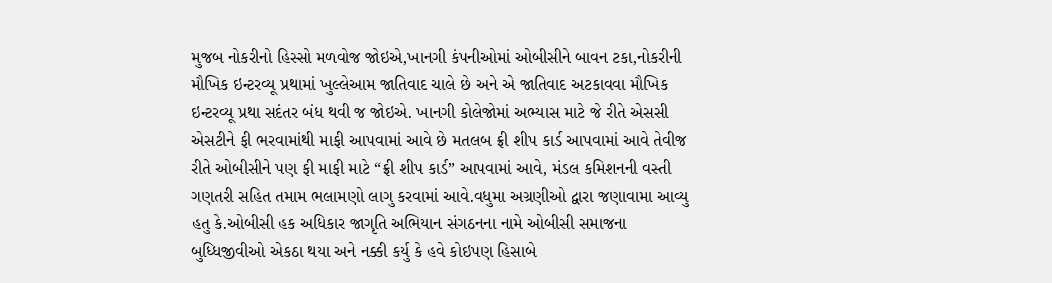મુજબ નોકરીનો હિસ્સો મળવોજ જોઇએ,ખાનગી કંપનીઓમાં ઓબીસીને બાવન ટકા,નોકરીની મૌખિક ઇન્ટરવ્યૂ પ્રથામાં ખુલ્લેઆમ જાતિવાદ ચાલે છે અને એ જાતિવાદ અટકાવવા મૌખિક ઇન્ટરવ્યૂ પ્રથા સદંતર બંધ થવી જ જોઇએ. ખાનગી કોલેજોમાં અભ્યાસ માટે જે રીતે એસસી એસટીને ફી ભરવામાંથી માફી આપવામાં આવે છે મતલબ ફ્રી શીપ કાર્ડ આપવામાં આવે તેવીજ રીતે ઓબીસીને પણ ફી માફી માટે “ફ્રી શીપ કાર્ડ” આપવામાં આવે, મંડલ કમિશનની વસ્તી ગણતરી સહિત તમામ ભલામણો લાગુ કરવામાં આવે.વધુમા અગ્રણીઓ દ્વારા જણાવામા આવ્યુ હતુ કે.ઓબીસી હક અધિકાર જાગૃતિ અભિયાન સંગઠનના નામે ઓબીસી સમાજના બુધ્ધિજીવીઓ એકઠા થયા અને નક્કી કર્યુ કે હવે કોઇપણ હિસાબે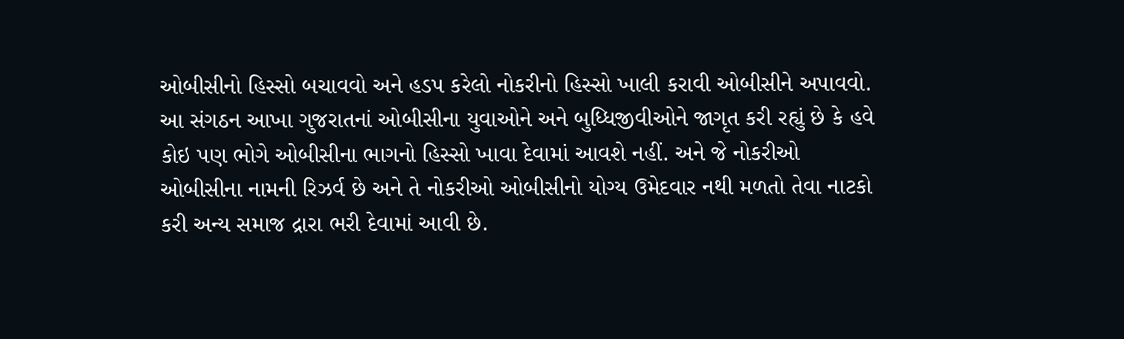ઓબીસીનો હિસ્સો બચાવવો અને હડપ કરેલો નોકરીનો હિસ્સો ખાલી કરાવી ઓબીસીને અપાવવો. આ સંગઠન આખા ગુજરાતનાં ઓબીસીના યુવાઓને અને બુધ્ધિજીવીઓને જાગૃત કરી રહ્યું છે કે હવે કોઇ પણ ભોગે ઓબીસીના ભાગનો હિસ્સો ખાવા દેવામાં આવશે નહીં. અને જે નોકરીઓ ઓબીસીના નામની રિઝર્વ છે અને તે નોકરીઓ ઓબીસીનો યોગ્ય ઉમેદવાર નથી મળતો તેવા નાટકો કરી અન્ય સમાજ દ્રારા ભરી દેવામાં આવી છે.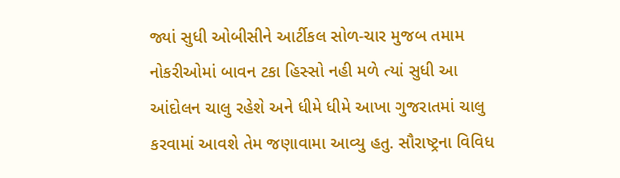જ્યાં સુધી ઓબીસીને આર્ટીકલ સોળ-ચાર મુજબ તમામ નોકરીઓમાં બાવન ટકા હિસ્સો નહી મળે ત્યાં સુધી આ આંદોલન ચાલુ રહેશે અને ધીમે ધીમે આખા ગુજરાતમાં ચાલુ કરવામાં આવશે તેમ જણાવામા આવ્યુ હતુ. સૌરાષ્ટ્રના વિવિધ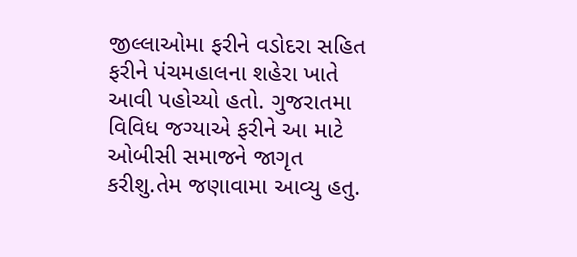જીલ્લાઓમા ફરીને વડોદરા સહિત ફરીને પંચમહાલના શહેરા ખાતે આવી પહોચ્યો હતો. ગુજરાતમા વિવિધ જગ્યાએ ફરીને આ માટે ઓબીસી સમાજને જાગૃત કરીશુ.તેમ જણાવામા આવ્યુ હતુ.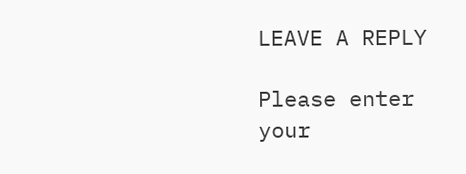LEAVE A REPLY

Please enter your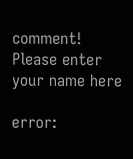comment!
Please enter your name here

error: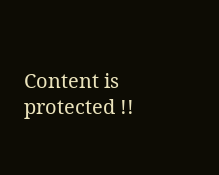Content is protected !!